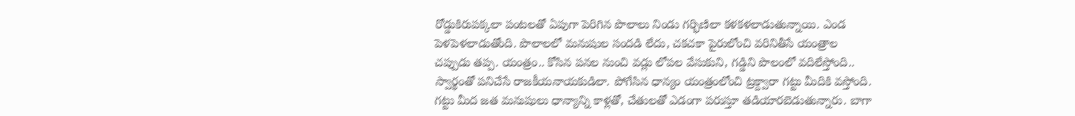రోడ్డుకిరుపక్కలా పంటలతో ఏపుగా పెరిగిన పొలాలు నిండు గర్భిణిలా కళకళలాడుతున్నాయి. ఎండ పెళపెళలాడుతోంది. పొలాలలో మనుషుల సందడి లేదు, చకచకా పైరులోంచి వరినితీసే యంత్రాల చప్పుడు తప్ప. యంత్రం.. కోసిన పనల నుంచి వడ్లు లోపల వేసుకుని, గడ్డిని పొలంలో వదిలేస్తోంది.. స్వార్థంతో పనిచేసే రాజకీయనాయకుడిలా. పోగేసిన ధాన్యం యంత్రంలోంచి ట్రక్ద్వారా గట్టు మీదికి వస్తోంది. గట్టు మీద జత మనుషులు ధాన్యాన్ని కాళ్లతో, చేతులతో ఎడంగా పరుస్తూ తడియారబెడుతున్నారు. బాగా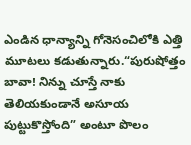ఎండిన ధాన్యాన్ని గోనెసంచిలోకి ఎత్తి మూటలు కడుతున్నారు.“పురుషోత్తం బావా! నిన్ను చూస్తే నాకు తెలియకుండానే అసూయ పుట్టుకొస్తోంది” అంటూ పొలం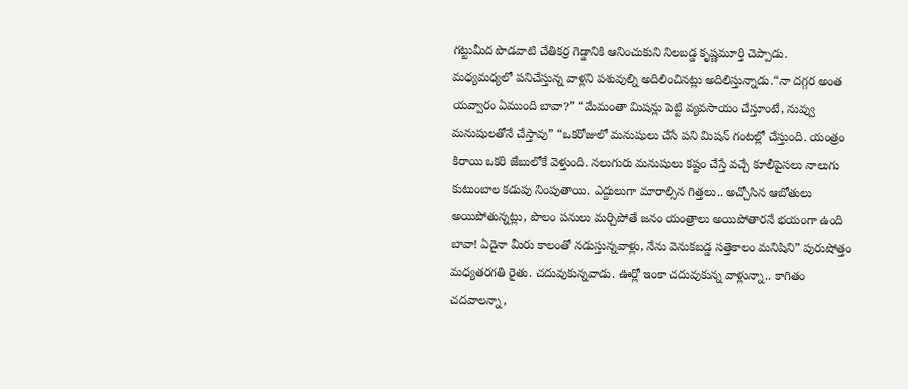గట్టుమీద పొడవాటి చేతికర్ర గెడ్డానికి ఆనించుకుని నిలబడ్డ కృష్ణమూర్తి చెప్పాడు.
మధ్యమధ్యలో పనిచేస్తున్న వాళ్లని పశువుల్ని అదిలించినట్లు అదిలిస్తున్నాడు.“నా దగ్గర అంత యవ్వారం ఏముంది బావా?” “మేమంతా మిషన్లు పెట్టి వ్యవసాయం చేస్తూంటే, నువ్వు మనుషులతోనే చేస్తావు” “ఒకరోజులో మనుషులు చేసే పని మిషన్ గంటల్లో చేస్తుంది. యంత్రం కిరాయి ఒకరి జేబులోకే వెళ్తుంది. నలుగురు మనుషులు కష్టం చేస్తే వచ్చే కూలీపైసలు నాలుగు కుటుంబాల కడుపు నింపుతాయి. ఎద్దులుగా మారాల్సిన గిత్తలు.. అచ్చోసిన ఆబోతులు అయిపోతున్నట్లు, పొలం పనులు మర్చిపోతే జనం యంత్రాలు అయిపోతారనే భయంగా ఉంది బావా! ఏదైనా మీరు కాలంతో నడుస్తున్నవాళ్లు, నేను వెనుకబడ్డ సత్తెకాలం మనిషిని” పురుషోత్తం మధ్యతరగతి రైతు. చదువుకున్నవాడు. ఊర్లో ఇంకా చదువుకున్న వాళ్లున్నా.. కాగితం చదవాలన్నా,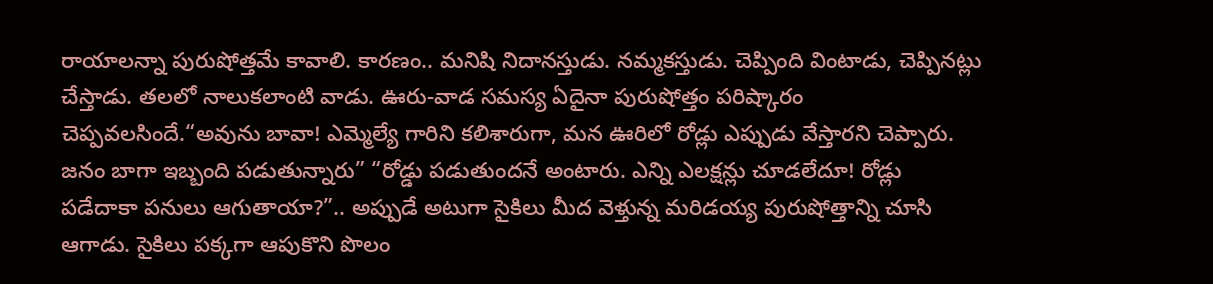రాయాలన్నా పురుషోత్తమే కావాలి. కారణం.. మనిషి నిదానస్తుడు. నమ్మకస్తుడు. చెప్పింది వింటాడు, చెప్పినట్లు చేస్తాడు. తలలో నాలుకలాంటి వాడు. ఊరు-వాడ సమస్య ఏదైనా పురుషోత్తం పరిష్కారం చెప్పవలసిందే.“అవును బావా! ఎమ్మెల్యే గారిని కలిశారుగా, మన ఊరిలో రోడ్లు ఎప్పుడు వేస్తారని చెప్పారు. జనం బాగా ఇబ్బంది పడుతున్నారు” “రోడ్డు పడుతుందనే అంటారు. ఎన్ని ఎలక్షన్లు చూడలేదూ! రోడ్లు పడేదాకా పనులు ఆగుతాయా?”.. అప్పుడే అటుగా సైకిలు మీద వెళ్తున్న మరిడయ్య పురుషోత్తాన్ని చూసి ఆగాడు. సైకిలు పక్కగా ఆపుకొని పొలం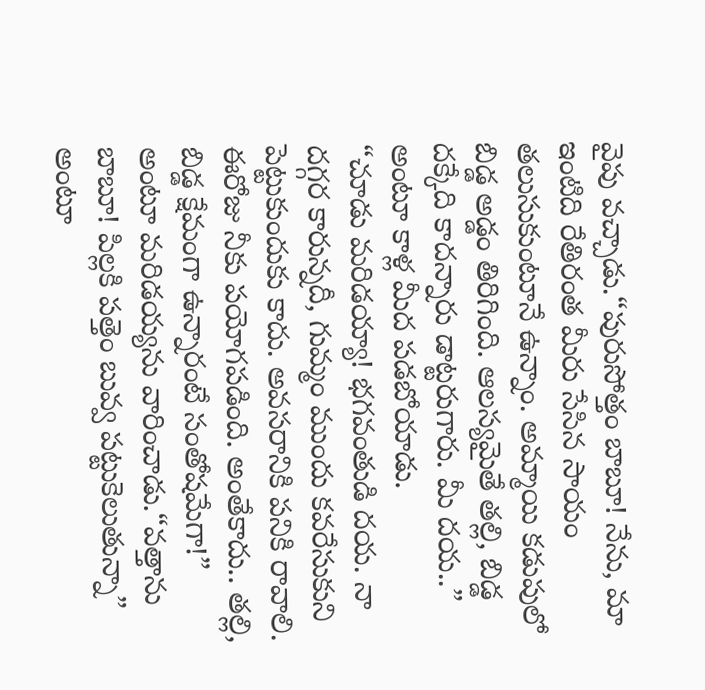వైపు వచ్చాడు.“పురుసోత్తం బాబూ! నేను, మా ఇంటిది రేతిరంత మీరు సేసిన సాయం తలుసుకుంటూనే ఉన్నాం. అమ్మాయి కడుపులో బిడ్డ అడ్డం తిరిగింది. ఆలస్యమైతే తల్లి, బిడ్డ దక్కేది కాదన్నారు డాట్టరుగారు. మీ దయ..” అంటూ కాళ్ల మీద పడబోయాడు.
“చూడు మరిడయ్యా! భగవంతుడి దయ. నా దగ్గర కారున్నదీ, గుమ్మం ముందు కవరేసుకుని పెట్టుకుందుకు కాదు. అవసరానికి పనికి రావాలి. ఈరోజు నీకు పయోగపడింది. అంతేకాదు.. తల్లి, బిడ్డ క్షేమంగా ఉన్నారంటే సంతోషమేగా!” అంటూ మరిడయ్యను వారించాడు.“వత్తాను బాబూ! పిల్లకి పత్తెం బువ్వ పట్టుకెలుతున్నా” అంటూ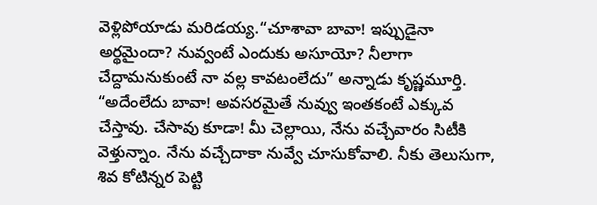వెళ్లిపోయాడు మరిడయ్య.“చూశావా బావా! ఇప్పుడైనా అర్థమైందా? నువ్వంటే ఎందుకు అసూయో? నీలాగా చేద్దామనుకుంటే నా వల్ల కావటంలేదు” అన్నాడు కృష్ణమూర్తి. “అదేంలేదు బావా! అవసరమైతే నువ్వు ఇంతకంటే ఎక్కువ చేస్తావు. చేసావు కూడా! మీ చెల్లాయి, నేను వచ్చేవారం సిటీకి వెళ్తున్నాం. నేను వచ్చేదాకా నువ్వే చూసుకోవాలి. నీకు తెలుసుగా, శివ కోటిన్నర పెట్టి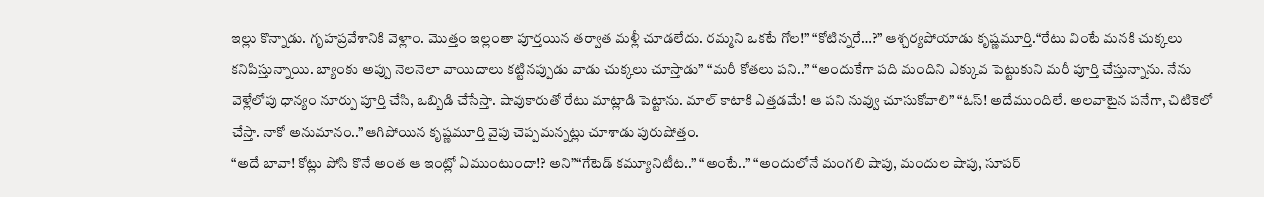ఇల్లు కొన్నాడు. గృహప్రవేశానికి వెళ్లాం. మొత్తం ఇల్లంతా పూర్తయిన తర్వాత మళ్లీ చూడలేదు. రమ్మని ఒకటే గోల!” “కోటిన్నరే…?” ఆశ్చర్యపోయాడు కృష్ణమూర్తి.“రేటు వింటే మనకి చుక్కలు కనిపిస్తున్నాయి. బ్యాంకు అప్పు నెలనెలా వాయిదాలు కట్టినప్పుడు వాడు చుక్కలు చూస్తాడు” “మరీ కోతలు పని..” “అందుకేగా పది మందిని ఎక్కువ పెట్టుకుని మరీ పూర్తి చేస్తున్నాను. నేను వెళ్లేలోపు ధాన్యం నూర్పు పూర్తి చేసి, ఒబ్బిడి చేసేస్తా. షావుకారుతో రేటు మాట్లాడి పెట్టాను. మాల్ కాటాకి ఎత్తడమే! ఆ పని నువ్వు చూసుకోవాలి” “ఓస్! అదేముందిలే. అలవాటైన పనేగా, చిటికెలో చేస్తా. నాకో అనుమానం..”ఆగిపోయిన కృష్ణమూర్తి వైపు చెప్పమన్నట్లు చూశాడు పురుషోత్తం.
“అదే బావా! కోట్లు పోసి కొనే అంత ఆ ఇంట్లో ఏముంటుందా!? అని”“గేటెడ్ కమ్యూనిటీట..” “అంటే..” “అందులోనే మంగలి షాపు, మందుల షాపు, సూపర్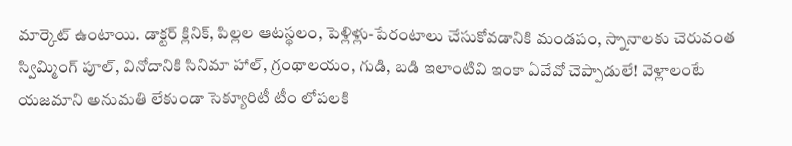మార్కెట్ ఉంటాయి. డాక్టర్ క్లినిక్, పిల్లల ఆటస్థలం, పెళ్లిళ్లు-పేరంటాలు చేసుకోవడానికి మండపం, స్నానాలకు చెరువంత స్విమ్మింగ్ పూల్, వినోదానికి సినిమా హాల్, గ్రంథాలయం, గుడి, బడి ఇలాంటివి ఇంకా ఏవేవో చెప్పాడులే! వెళ్లాలంటే యజమాని అనుమతి లేకుండా సెక్యూరిటీ టీం లోపలకి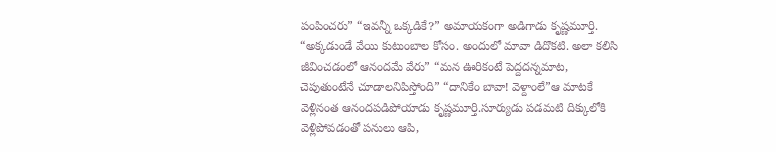పంపించరు” “ఇవన్నీ ఒక్కడికే?” అమాయకంగా అడిగాడు కృష్ణమూర్తి.
“అక్కడుండే వేయి కుటుంబాల కోసం. అందులో మావా డిదొకటి. అలా కలిసి జీవించడంలో ఆనందమే వేరు” “మన ఊరికంటే పెద్దదన్నమాట, చెపుతుంటేనే చూడాలనిపిస్తోంది” “దానికేం బావా! వెళ్దాంలే”ఆ మాటకే వెళ్లినంత ఆనందపడిపోయాడు కృష్ణమూర్తి.సూర్యుడు పడమటి దిక్కులోకి వెళ్లిపోవడంతో పనులు ఆపి,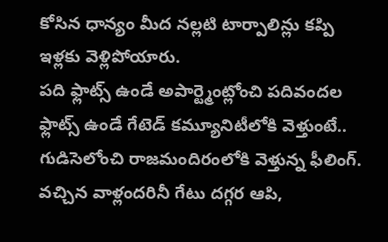కోసిన ధాన్యం మీద నల్లటి టార్పాలిన్లు కప్పి ఇళ్లకు వెళ్లిపోయారు.
పది ఫ్లాట్స్ ఉండే అపార్ట్మెంట్లోంచి పదివందల ఫ్లాట్స్ ఉండే గేటెడ్ కమ్యూనిటీలోకి వెళ్తుంటే.. గుడిసెలోంచి రాజమందిరంలోకి వెళ్తున్న ఫీలింగ్. వచ్చిన వాళ్లందరినీ గేటు దగ్గర ఆపి,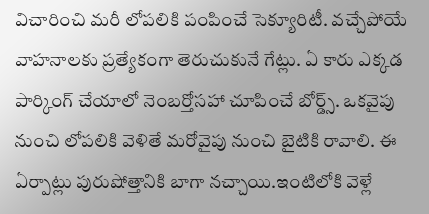విచారించి మరీ లోపలికి పంపించే సెక్యూరిటీ. వచ్చేపోయే వాహనాలకు ప్రత్యేకంగా తెరుచుకునే గేట్లు. ఏ కారు ఎక్కడ పార్కింగ్ చేయాలో నెంబర్తోసహా చూపించే బోర్డ్స్. ఒకవైపు నుంచి లోపలికి వెళితే మరోవైపు నుంచి బైటికి రావాలి. ఈ ఏర్పాట్లు పురుషోత్తానికి బాగా నచ్చాయి.ఇంటిలోకి వెళ్లే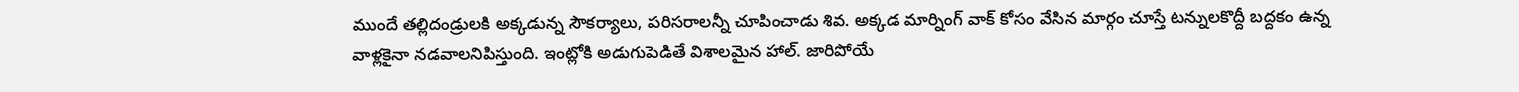ముందే తల్లిదండ్రులకి అక్కడున్న సౌకర్యాలు, పరిసరాలన్నీ చూపించాడు శివ. అక్కడ మార్నింగ్ వాక్ కోసం వేసిన మార్గం చూస్తే టన్నులకొద్దీ బద్దకం ఉన్న వాళ్లకైనా నడవాలనిపిస్తుంది. ఇంట్లోకి అడుగుపెడితే విశాలమైన హాల్. జారిపోయే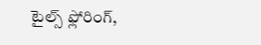టైల్స్ ఫ్లోరింగ్,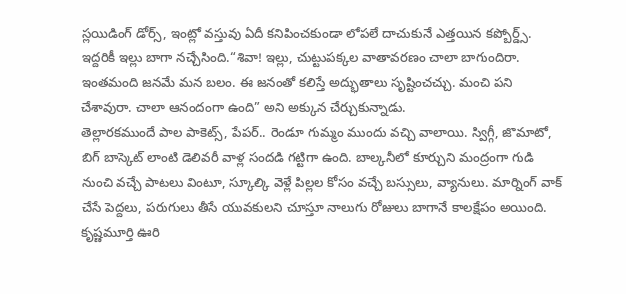స్లయిడింగ్ డోర్స్, ఇంట్లో వస్తువు ఏదీ కనిపించకుండా లోపలే దాచుకునే ఎత్తయిన కప్బోర్డ్స్. ఇద్దరికీ ఇల్లు బాగా నచ్చేసింది.“శివా! ఇల్లు, చుట్టుపక్కల వాతావరణం చాలా బాగుందిరా. ఇంతమంది జనమే మన బలం. ఈ జనంతో కలిస్తే అద్భుతాలు సృష్టించచ్చు. మంచి పని చేశావురా. చాలా ఆనందంగా ఉంది” అని అక్కున చేర్చుకున్నాడు.
తెల్లారకముందే పాల పాకెట్స్, పేపర్.. రెండూ గుమ్మం ముందు వచ్చి వాలాయి. స్విగ్గీ, జొమాటో, బిగ్ బాస్కెట్ లాంటి డెలివరీ వాళ్ల సందడి గట్టిగా ఉంది. బాల్కనీలో కూర్చుని మంద్రంగా గుడి నుంచి వచ్చే పాటలు వింటూ, స్కూల్కి వెళ్లే పిల్లల కోసం వచ్చే బస్సులు, వ్యానులు. మార్నింగ్ వాక్ చేసే పెద్దలు, పరుగులు తీసే యువకులని చూస్తూ నాలుగు రోజులు బాగానే కాలక్షేపం అయింది. కృష్ణమూర్తి ఊరి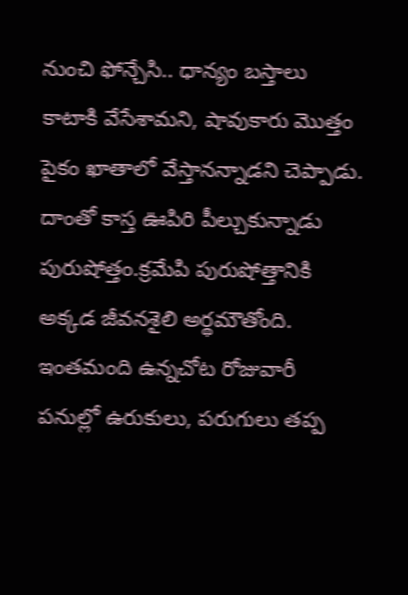నుంచి ఫోన్చేసి.. ధాన్యం బస్తాలు కాటాకి వేసేశామని, షావుకారు మొత్తం పైకం ఖాతాలో వేస్తానన్నాడని చెప్పాడు. దాంతో కాస్త ఊపిరి పీల్చుకున్నాడు పురుషోత్తం.క్రమేపి పురుషోత్తానికి అక్కడ జీవనశైలి అర్థమౌతోంది. ఇంతమంది ఉన్నచోట రోజువారీ పనుల్లో ఉరుకులు, పరుగులు తప్ప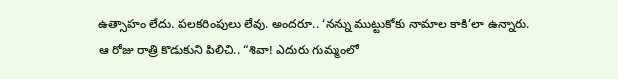ఉత్సాహం లేదు. పలకరింపులు లేవు. అందరూ.. ‘నన్ను ముట్టుకోకు నామాల కాకి’లా ఉన్నారు.
ఆ రోజు రాత్రి కొడుకుని పిలిచి.. “శివా! ఎదురు గుమ్మంలో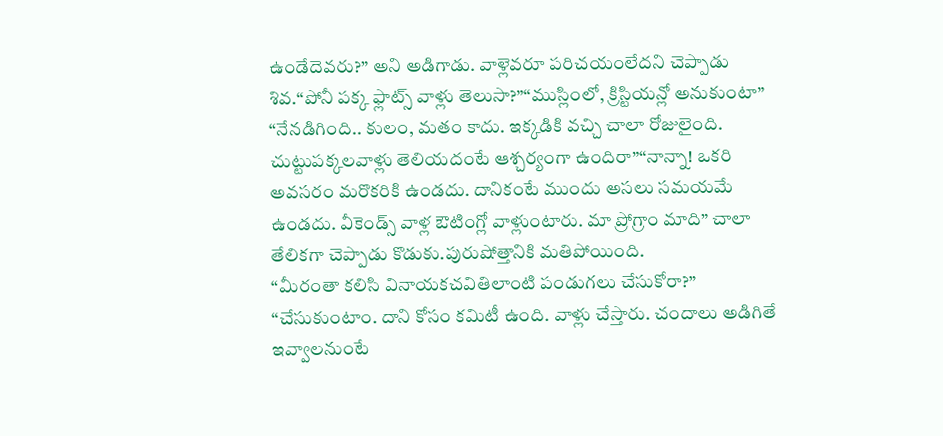ఉండేదెవరు?” అని అడిగాడు. వాళ్లెవరూ పరిచయంలేదని చెప్పాడు శివ.“పోనీ పక్క ఫ్లాట్స్ వాళ్లు తెలుసా?”“ముస్లింలో, క్రిస్టియన్లో అనుకుంటా” “నేనడిగింది.. కులం, మతం కాదు. ఇక్కడికి వచ్చి చాలా రోజులైంది. చుట్టుపక్కలవాళ్లు తెలియదంటే ఆశ్చర్యంగా ఉందిరా”“నాన్నా! ఒకరి అవసరం మరొకరికి ఉండదు. దానికంటే ముందు అసలు సమయమే ఉండదు. వీకెండ్స్ వాళ్ల ఔటింగ్లో వాళ్లుంటారు. మా ప్రోగ్రాం మాది” చాలా తేలికగా చెప్పాడు కొడుకు.పురుషోత్తానికి మతిపోయింది.
“మీరంతా కలిసి వినాయకచవితిలాంటి పండుగలు చేసుకోరా?” “చేసుకుంటాం. దాని కోసం కమిటీ ఉంది. వాళ్లు చేస్తారు. చందాలు అడిగితే ఇవ్వాలనుంటే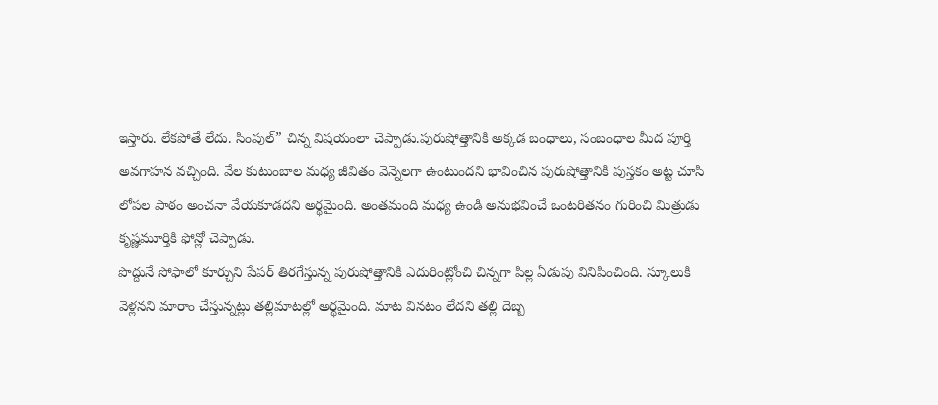ఇస్తారు. లేకపోతే లేదు. సింపుల్” చిన్న విషయంలా చెప్పాడు.పురుషోత్తానికి అక్కడ బంధాలు, సంబంధాల మీద పూర్తి అవగాహన వచ్చింది. వేల కుటుంబాల మధ్య జీవితం వెన్నెలగా ఉంటుందని భావించిన పురుషోత్తానికి పుస్తకం అట్ట చూసి లోపల పాఠం అంచనా వేయకూడదని అర్థమైంది. అంతమంది మధ్య ఉండి అనుభవించే ఒంటరితనం గురించి మిత్రుడు కృష్ణమూర్తికి ఫోన్లో చెప్పాడు.
పొద్దునే సోఫాలో కూర్చుని పేపర్ తిరగేస్తున్న పురుషోత్తానికి ఎదురింట్లోంచి చిన్నగా పిల్ల ఏడుపు వినిపించింది. స్కూలుకి వెళ్లనని మారాం చేస్తున్నట్లు తల్లిమాటల్లో అర్థమైంది. మాట వినటం లేదని తల్లి దెబ్బ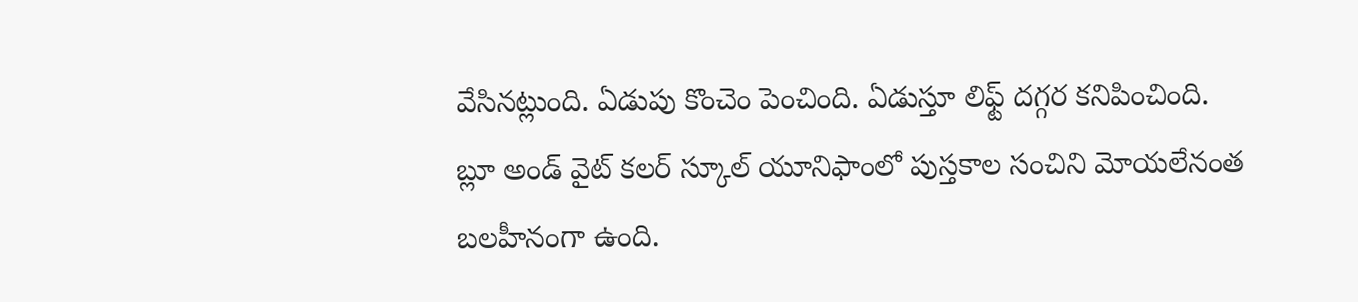వేసినట్లుంది. ఏడుపు కొంచెం పెంచింది. ఏడుస్తూ లిఫ్ట్ దగ్గర కనిపించింది. బ్లూ అండ్ వైట్ కలర్ స్కూల్ యూనిఫాంలో పుస్తకాల సంచిని మోయలేనంత బలహీనంగా ఉంది.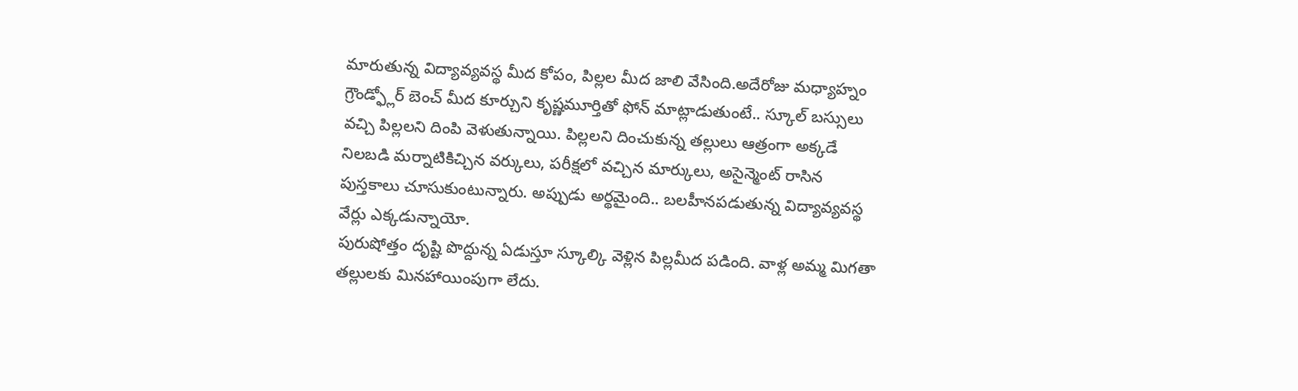మారుతున్న విద్యావ్యవస్థ మీద కోపం, పిల్లల మీద జాలి వేసింది.అదేరోజు మధ్యాహ్నం గ్రౌండ్ఫ్లోర్ బెంచ్ మీద కూర్చుని కృష్ణమూర్తితో ఫోన్ మాట్లాడుతుంటే.. స్కూల్ బస్సులు వచ్చి పిల్లలని దింపి వెళుతున్నాయి. పిల్లలని దించుకున్న తల్లులు ఆత్రంగా అక్కడే నిలబడి మర్నాటికిచ్చిన వర్కులు, పరీక్షలో వచ్చిన మార్కులు, అసైన్మెంట్ రాసిన పుస్తకాలు చూసుకుంటున్నారు. అప్పుడు అర్థమైంది.. బలహీనపడుతున్న విద్యావ్యవస్థ వేర్లు ఎక్కడున్నాయో.
పురుషోత్తం దృష్టి పొద్దున్న ఏడుస్తూ స్కూల్కి వెళ్లిన పిల్లమీద పడింది. వాళ్ల అమ్మ మిగతా తల్లులకు మినహాయింపుగా లేదు.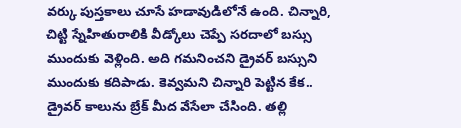వర్కు పుస్తకాలు చూసే హడావుడిలోనే ఉంది. చిన్నారి, చిట్టి స్నేహితురాలికి వీడ్కోలు చెప్పే సరదాలో బస్సు ముందుకు వెళ్లింది. అది గమనించని డ్రైవర్ బస్సుని ముందుకు కదిపాడు. కెవ్వమని చిన్నారి పెట్టిన కేక.. డ్రైవర్ కాలును బ్రేక్ మీద వేసేలా చేసింది. తల్లి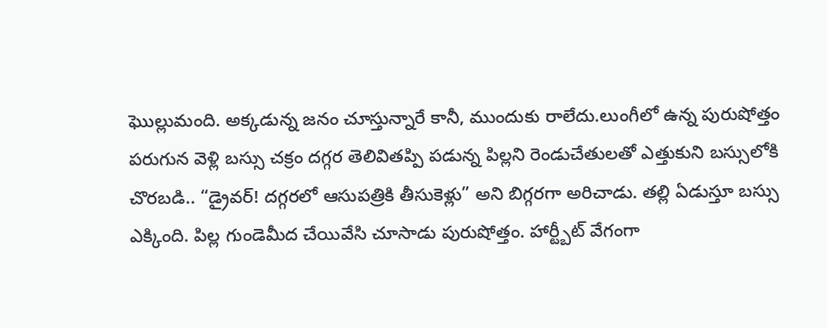ఘొల్లుమంది. అక్కడున్న జనం చూస్తున్నారే కానీ, ముందుకు రాలేదు.లుంగీలో ఉన్న పురుషోత్తం పరుగున వెళ్లి బస్సు చక్రం దగ్గర తెలివితప్పి పడున్న పిల్లని రెండుచేతులతో ఎత్తుకుని బస్సులోకి చొరబడి.. “డ్రైవర్! దగ్గరలో ఆసుపత్రికి తీసుకెళ్లు” అని బిగ్గరగా అరిచాడు. తల్లి ఏడుస్తూ బస్సు ఎక్కింది. పిల్ల గుండెమీద చేయివేసి చూసాడు పురుషోత్తం. హార్ట్బీట్ వేగంగా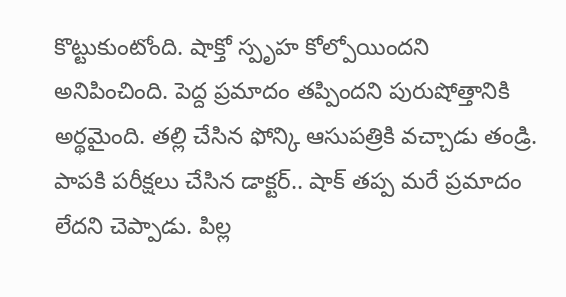కొట్టుకుంటోంది. షాక్తో స్పృహ కోల్పోయిందని అనిపించింది. పెద్ద ప్రమాదం తప్పిందని పురుషోత్తానికి అర్థమైంది. తల్లి చేసిన ఫోన్కి ఆసుపత్రికి వచ్చాడు తండ్రి. పాపకి పరీక్షలు చేసిన డాక్టర్.. షాక్ తప్ప మరే ప్రమాదం లేదని చెప్పాడు. పిల్ల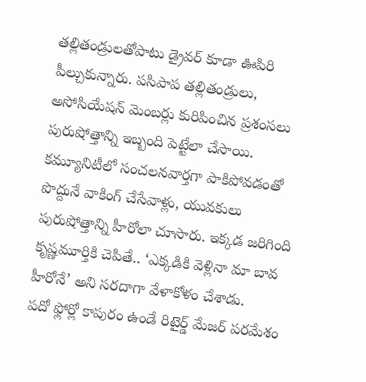తల్లితండ్రులతోపాటు డ్రైవర్ కూడా ఊపిరి పీల్చుకున్నారు. పసిపాప తల్లితండ్రులు, అసోసియేషన్ మెంబర్లు కురిపించిన ప్రశంసలు పురుషోత్తాన్ని ఇబ్బంది పెట్టేలా చేసాయి. కమ్యూనిటీలో సంచలనవార్తగా పాకిపోవడంతో పొద్దునే వాకింగ్ చేసేవాళ్లు, యువకులు పురుషోత్తాన్ని హీరోలా చూసారు. ఇక్కడ జరిగింది కృష్ణమూర్తికి చెపితే.. ‘ఎక్కడికి వెళ్లినా మా బావ హీరోనే’ అని సరదాగా వేళాకోళం చేశాడు.
పదో ఫ్లోర్లో కాపురం ఉండే రిటైర్డ్ మేజర్ పరమేశం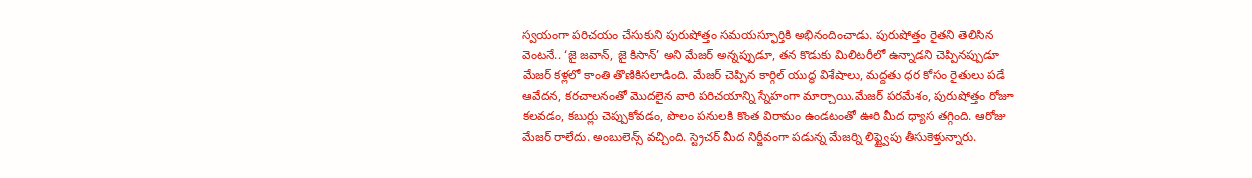స్వయంగా పరిచయం చేసుకుని పురుషోత్తం సమయస్ఫూర్తికి అభినందించాడు. పురుషోత్తం రైతని తెలిసిన వెంటనే.. ‘జై జవాన్, జై కిసాన్’ అని మేజర్ అన్నప్పుడూ, తన కొడుకు మిలిటరీలో ఉన్నాడని చెప్పినప్పుడూ మేజర్ కళ్లలో కాంతి తొణికిసలాడింది. మేజర్ చెప్పిన కార్గిల్ యుద్ధ విశేషాలు, మద్దతు ధర కోసం రైతులు పడే ఆవేదన, కరచాలనంతో మొదలైన వారి పరిచయాన్ని స్నేహంగా మార్చాయి.మేజర్ పరమేశం, పురుషోత్తం రోజూ కలవడం, కబుర్లు చెప్పుకోవడం, పొలం పనులకి కొంత విరామం ఉండటంతో ఊరి మీద ధ్యాస తగ్గింది. ఆరోజు మేజర్ రాలేదు. అంబులెన్స్ వచ్చింది. స్ట్రెచర్ మీద నిర్జీవంగా పడున్న మేజర్ని లిఫ్ట్వైపు తీసుకెళ్తున్నారు.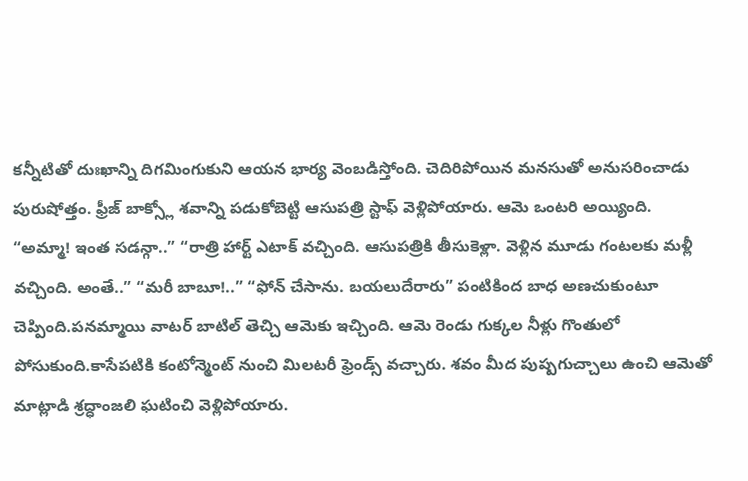కన్నీటితో దుఃఖాన్ని దిగమింగుకుని ఆయన భార్య వెంబడిస్తోంది. చెదిరిపోయిన మనసుతో అనుసరించాడు పురుషోత్తం. ఫ్రీజ్ బాక్స్లో శవాన్ని పడుకోబెట్టి ఆసుపత్రి స్టాఫ్ వెళ్లిపోయారు. ఆమె ఒంటరి అయ్యింది.
“అమ్మా! ఇంత సడన్గా..” “రాత్రి హార్ట్ ఎటాక్ వచ్చింది. ఆసుపత్రికి తీసుకెళ్లా. వెళ్లిన మూడు గంటలకు మళ్లీ వచ్చింది. అంతే..” “మరీ బాబూ!..” “ఫోన్ చేసాను. బయలుదేరారు” పంటికింద బాధ అణచుకుంటూ చెప్పింది.పనమ్మాయి వాటర్ బాటిల్ తెచ్చి ఆమెకు ఇచ్చింది. ఆమె రెండు గుక్కల నీళ్లు గొంతులో పోసుకుంది.కాసేపటికి కంటోన్మెంట్ నుంచి మిలటరీ ఫ్రెండ్స్ వచ్చారు. శవం మీద పుష్పగుచ్చాలు ఉంచి ఆమెతో మాట్లాడి శ్రద్ధాంజలి ఘటించి వెళ్లిపోయారు.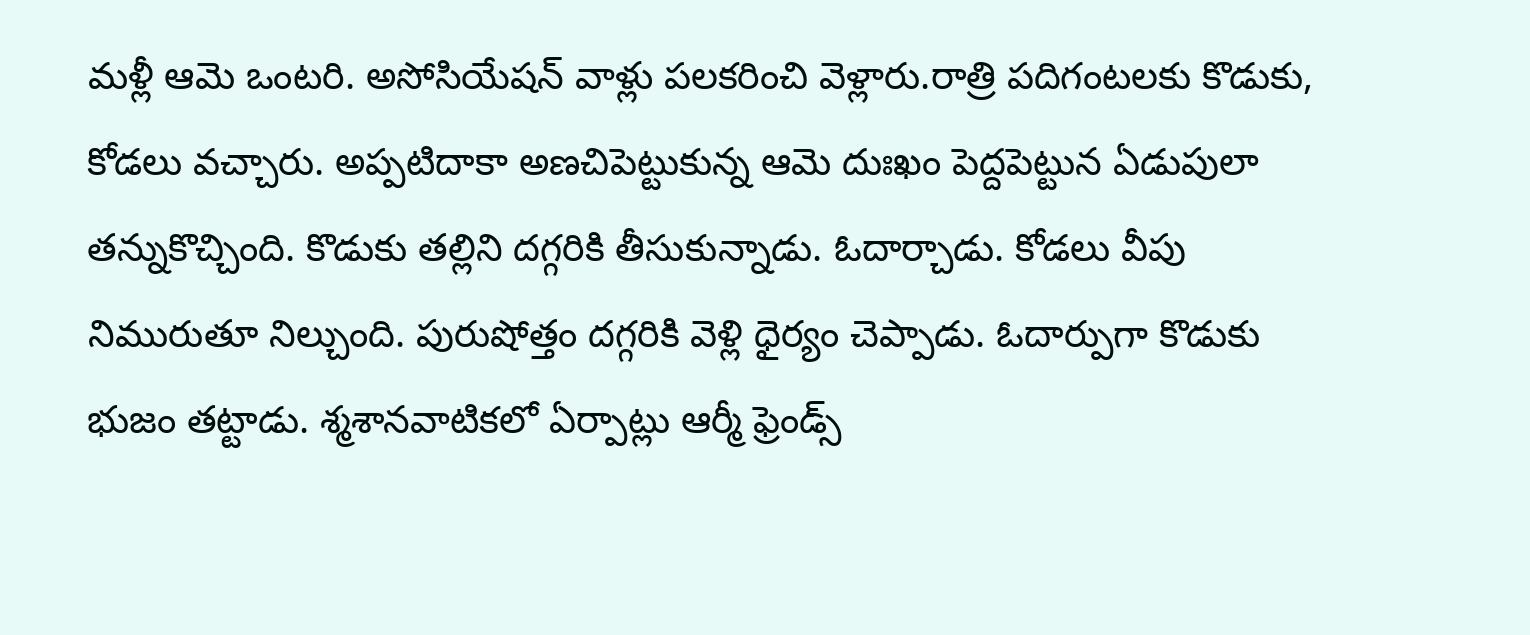మళ్లీ ఆమె ఒంటరి. అసోసియేషన్ వాళ్లు పలకరించి వెళ్లారు.రాత్రి పదిగంటలకు కొడుకు, కోడలు వచ్చారు. అప్పటిదాకా అణచిపెట్టుకున్న ఆమె దుఃఖం పెద్దపెట్టున ఏడుపులా తన్నుకొచ్చింది. కొడుకు తల్లిని దగ్గరికి తీసుకున్నాడు. ఓదార్చాడు. కోడలు వీపు నిమురుతూ నిల్చుంది. పురుషోత్తం దగ్గరికి వెళ్లి ధైర్యం చెప్పాడు. ఓదార్పుగా కొడుకు భుజం తట్టాడు. శ్మశానవాటికలో ఏర్పాట్లు ఆర్మీ ఫ్రెండ్స్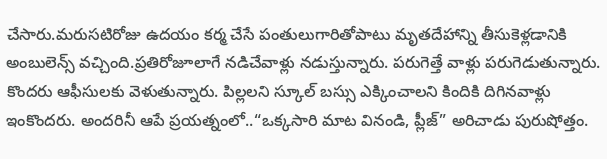చేసారు.మరుసటిరోజు ఉదయం కర్మ చేసే పంతులుగారితోపాటు మృతదేహాన్ని తీసుకెళ్లడానికి అంబులెన్స్ వచ్చింది.ప్రతిరోజూలాగే నడిచేవాళ్లు నడుస్తున్నారు. పరుగెత్తే వాళ్లు పరుగెడుతున్నారు. కొందరు ఆఫీసులకు వెళుతున్నారు. పిల్లలని స్కూల్ బస్సు ఎక్కించాలని కిందికి దిగినవాళ్లు ఇంకొందరు. అందరినీ ఆపే ప్రయత్నంలో..“ఒక్కసారి మాట వినండి, ప్లీజ్” అరిచాడు పురుషోత్తం.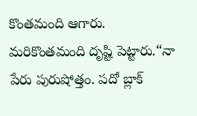కొంతమంది ఆగారు.
మరికొంతమంది దృష్టి పెట్టారు.“నా పేరు పురుషోత్తం. పదో బ్లాక్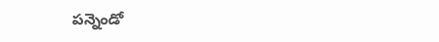పన్నెండో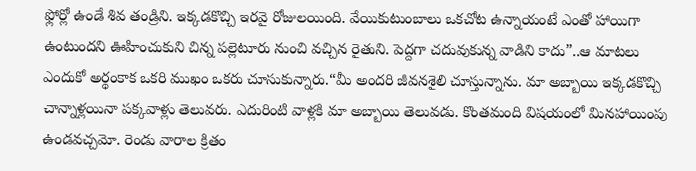ఫ్లోర్లో ఉండే శివ తండ్రిని. ఇక్కడకొచ్చి ఇరవై రోజులయింది. వేయికుటుంబాలు ఒకచోట ఉన్నాయంటే ఎంతో హాయిగా ఉంటుందని ఊహించుకుని చిన్న పల్లెటూరు నుంచి వచ్చిన రైతుని. పెద్దగా చదువుకున్న వాడిని కాదు”..ఆ మాటలు ఎందుకో అర్థంకాక ఒకరి ముఖం ఒకరు చూసుకున్నారు.“మీ అందరి జీవనశైలి చూస్తున్నాను. మా అబ్బాయి ఇక్కడకొచ్చి చాన్నాళ్లయినా పక్కవాళ్లు తెలువరు. ఎదురింటి వాళ్లకి మా అబ్బాయి తెలువడు. కొంతమంది విషయంలో మినహాయింపు ఉండవచ్చమో. రెండు వారాల క్రితం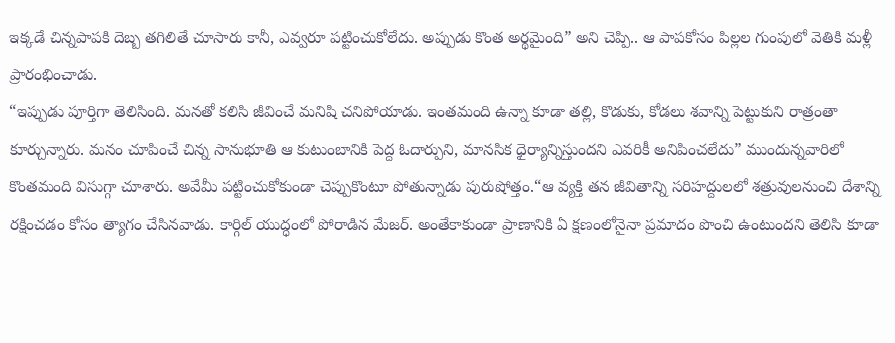ఇక్కడే చిన్నపాపకి దెబ్బ తగిలితే చూసారు కానీ, ఎవ్వరూ పట్టించుకోలేదు. అప్పుడు కొంత అర్థమైంది” అని చెప్పి.. ఆ పాపకోసం పిల్లల గుంపులో వెతికి మళ్లీ ప్రారంభించాడు.
“ఇప్పుడు పూర్తిగా తెలిసింది. మనతో కలిసి జీవించే మనిషి చనిపోయాడు. ఇంతమంది ఉన్నా కూడా తల్లి, కొడుకు, కోడలు శవాన్ని పెట్టుకుని రాత్రంతా కూర్చున్నారు. మనం చూపించే చిన్న సానుభూతి ఆ కుటుంబానికి పెద్ద ఓదార్పుని, మానసిక ధైర్యాన్నిస్తుందని ఎవరికీ అనిపించలేదు” ముందున్నవారిలో కొంతమంది విసుగ్గా చూశారు. అవేమీ పట్టించుకోకుండా చెప్పుకొంటూ పోతున్నాడు పురుషోత్తం.“ఆ వ్యక్తి తన జీవితాన్ని సరిహద్దులలో శత్రువులనుంచి దేశాన్ని రక్షించడం కోసం త్యాగం చేసినవాడు. కార్గిల్ యుద్ధంలో పోరాడిన మేజర్. అంతేకాకుండా ప్రాణానికి ఏ క్షణంలోనైనా ప్రమాదం పొంచి ఉంటుందని తెలిసి కూడా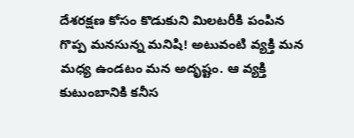దేశరక్షణ కోసం కొడుకుని మిలటరీకి పంపిన గొప్ప మనసున్న మనిషి! అటువంటి వ్యక్తి మన మధ్య ఉండటం మన అదృష్టం. ఆ వ్యక్తి కుటుంబానికి కనీస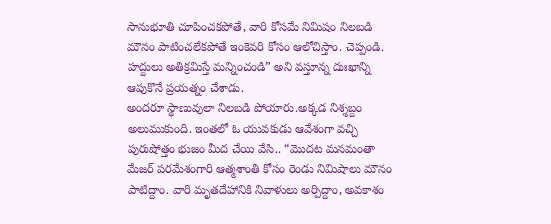సానుభూతి చూపించకపోతే, వారి కోసమే నిమిషం నిలబడి మౌనం పాటించలేకపోతే ఇంకెవరి కోసం ఆలోచిస్తాం. చెప్పండి. హద్దులు అతిక్రమిస్తే మన్నించండి” అని వస్తూన్న దుఃఖాన్ని ఆపుకొనే ప్రయత్నం చేశాడు.
అందరూ స్థాణువులా నిలబడి పోయారు.అక్కడ నిశ్శబ్దం అలుముకుంది. ఇంతలో ఓ యువకుడు ఆవేశంగా వచ్చి పురుషోత్తం భుజం మీద చేయి వేసి.. “మొదట మనమంతా మేజర్ పరమేశంగారి ఆత్మశాంతి కోసం రెండు నిమిషాలు మౌనం పాటిద్దాం. వారి మృతదేహానికి నివాళులు అర్పిద్దాం, అవకాశం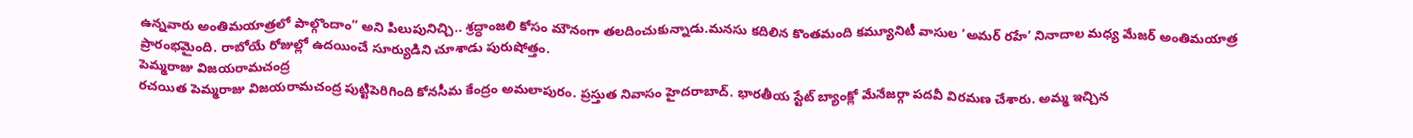ఉన్నవారు అంతిమయాత్రలో పాల్గొందాం” అని పిలుపునిచ్చి.. శ్రద్ధాంజలి కోసం మౌనంగా తలదించుకున్నాడు.మనసు కదిలిన కొంతమంది కమ్యూనిటీ వాసుల ‘అమర్ రహే’ నినాదాల మధ్య మేజర్ అంతిమయాత్ర ప్రారంభమైంది. రాబోయే రోజుల్లో ఉదయించే సూర్యుడిని చూశాడు పురుషోత్తం.
పెమ్మరాజు విజయరామచంద్ర
రచయిత పెమ్మరాజు విజయరామచంద్ర పుట్టిపెరిగింది కోనసీమ కేంద్రం అమలాపురం. ప్రస్తుత నివాసం హైదరాబాద్. భారతీయ స్టేట్ బ్యాంక్లో మేనేజర్గా పదవీ విరమణ చేశారు. అమ్మ ఇచ్చిన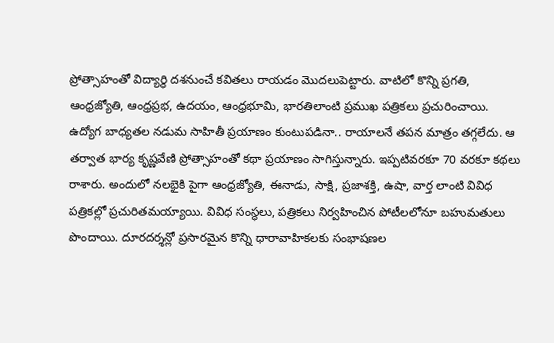ప్రోత్సాహంతో విద్యార్థి దశనుంచే కవితలు రాయడం మొదలుపెట్టారు. వాటిలో కొన్ని ప్రగతి, ఆంధ్రజ్యోతి, ఆంధ్రప్రభ, ఉదయం, ఆంధ్రభూమి, భారతిలాంటి ప్రముఖ పత్రికలు ప్రచురించాయి. ఉద్యోగ బాధ్యతల నడుమ సాహితీ ప్రయాణం కుంటుపడినా.. రాయాలనే తపన మాత్రం తగ్గలేదు. ఆ తర్వాత భార్య కృష్ణవేణి ప్రోత్సాహంతో కథా ప్రయాణం సాగిస్తున్నారు. ఇప్పటివరకూ 70 వరకూ కథలు రాశారు. అందులో నలభైకి పైగా ఆంధ్రజ్యోతి, ఈనాడు, సాక్షి, ప్రజాశక్తి, ఉషా, వార్త లాంటి వివిధ పత్రికల్లో ప్రచురితమయ్యాయి. వివిధ సంస్థలు, పత్రికలు నిర్వహించిన పోటీలలోనూ బహుమతులు పొందాయి. దూరదర్శన్లో ప్రసారమైన కొన్ని ధారావాహికలకు సంభాషణల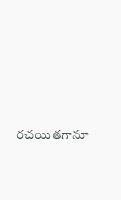రచయితగానూ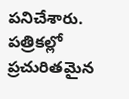పనిచేశారు. పత్రికల్లో ప్రచురితమైన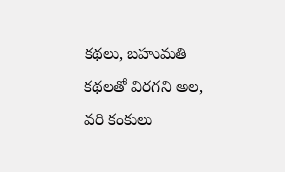కథలు, బహుమతి కథలతో విరగని అల, వరి కంకులు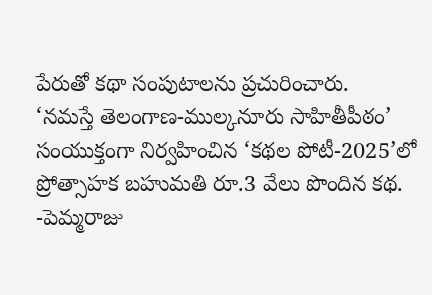పేరుతో కథా సంపుటాలను ప్రచురించారు.
‘నమస్తే తెలంగాణ-ముల్కనూరు సాహితీపీఠం’ సంయుక్తంగా నిర్వహించిన ‘కథల పోటీ-2025’లో ప్రోత్సాహక బహుమతి రూ.3 వేలు పొందిన కథ.
-పెమ్మరాజు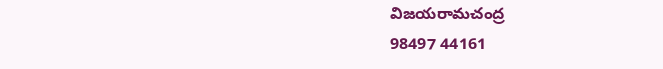విజయరామచంద్ర
98497 44161